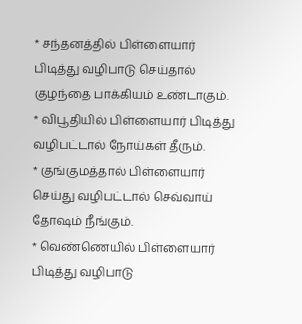* சந்தனத்தில் பிள்ளையார் பிடித்து வழிபாடு செய்தால் குழந்தை பாக்கியம் உண்டாகும்.
* விபூதியில் பிள்ளையார் பிடித்து வழிபட்டால் நோய்கள் தீரும்.
* குங்குமத்தால் பிள்ளையார் செய்து வழிபட்டால் செவ்வாய் தோஷம் நீங்கும்.
* வெண்ணெயில் பிள்ளையார் பிடித்து வழிபாடு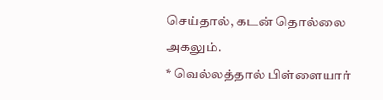செய்தால், கடன் தொல்லை அகலும்.
* வெல்லத்தால் பிள்ளையார்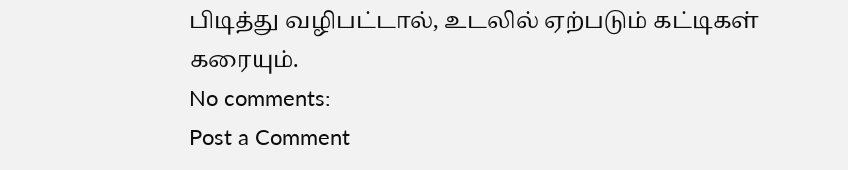பிடித்து வழிபட்டால், உடலில் ஏற்படும் கட்டிகள் கரையும்.
No comments:
Post a Comment